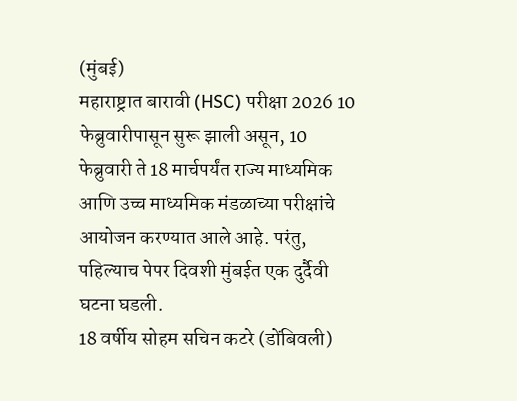(मुंबई)
महाराष्ट्रात बारावी (HSC) परीक्षा 2026 10 फेब्रुवारीपासून सुरू झाली असून, 10 फेब्रुवारी ते 18 मार्चपर्यंत राज्य माध्यमिक आणि उच्च माध्यमिक मंडळाच्या परीक्षांचे आयोजन करण्यात आले आहे. परंतु, पहिल्याच पेपर दिवशी मुंबईत एक दुर्दैवी घटना घडली.
18 वर्षीय सोहम सचिन कटरे (डोंबिवली)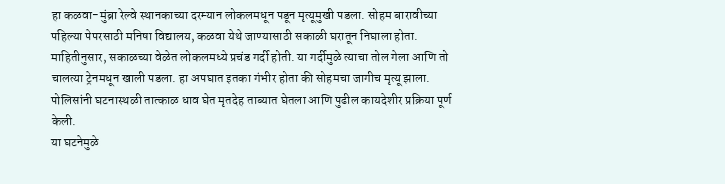हा कळवा-मुंब्रा रेल्वे स्थानकाच्या दरम्यान लोकलमधून पडून मृत्यूमुखी पडला. सोहम बारावीच्या पहिल्या पेपरसाठी मनिषा विद्यालय, कळवा येथे जाण्यासाठी सकाळी घरातून निघाला होता.
माहितीनुसार, सकाळच्या वेळेत लोकलमध्ये प्रचंड गर्दी होती. या गर्दीमुळे त्याचा तोल गेला आणि तो चालत्या ट्रेनमधून खाली पडला. हा अपघात इतका गंभीर होता की सोहमचा जागीच मृत्यू झाला. पोलिसांनी घटनास्थळी तात्काळ धाव घेत मृतदेह ताब्यात घेतला आणि पुढील कायदेशीर प्रक्रिया पूर्ण केली.
या घटनेमुळे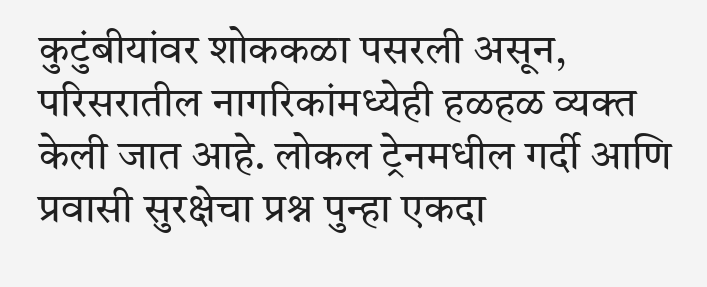कुटुंबीयांवर शोककळा पसरली असून, परिसरातील नागरिकांमध्येही हळहळ व्यक्त केली जात आहे. लोकल ट्रेनमधील गर्दी आणि प्रवासी सुरक्षेचा प्रश्न पुन्हा एकदा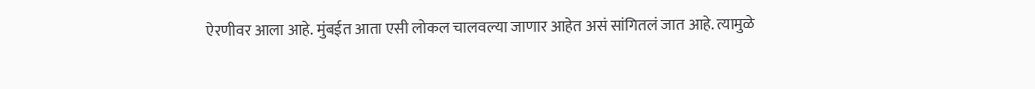ऐरणीवर आला आहे. मुंबईत आता एसी लोकल चालवल्या जाणार आहेत असं सांगितलं जात आहे. त्यामुळे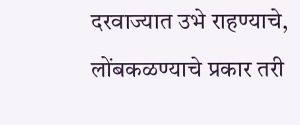दरवाज्यात उभे राहण्याचे, लोंबकळण्याचे प्रकार तरी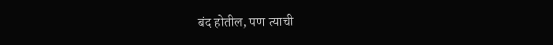बंद होतील, पण त्याची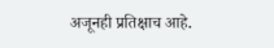अजूनही प्रतिक्षाच आहे.